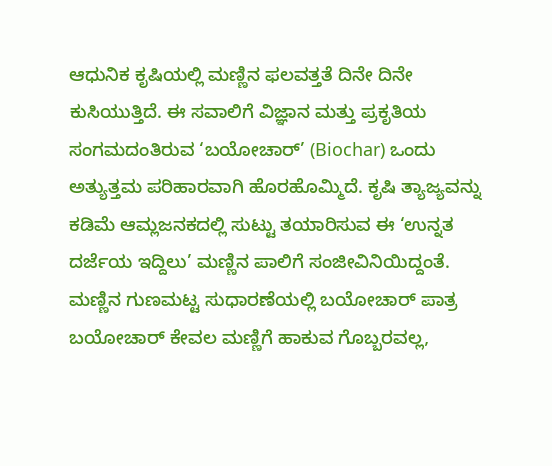ಆಧುನಿಕ ಕೃಷಿಯಲ್ಲಿ ಮಣ್ಣಿನ ಫಲವತ್ತತೆ ದಿನೇ ದಿನೇ ಕುಸಿಯುತ್ತಿದೆ. ಈ ಸವಾಲಿಗೆ ವಿಜ್ಞಾನ ಮತ್ತು ಪ್ರಕೃತಿಯ ಸಂಗಮದಂತಿರುವ ‘ಬಯೋಚಾರ್’ (Biochar) ಒಂದು ಅತ್ಯುತ್ತಮ ಪರಿಹಾರವಾಗಿ ಹೊರಹೊಮ್ಮಿದೆ. ಕೃಷಿ ತ್ಯಾಜ್ಯವನ್ನು ಕಡಿಮೆ ಆಮ್ಲಜನಕದಲ್ಲಿ ಸುಟ್ಟು ತಯಾರಿಸುವ ಈ ‘ಉನ್ನತ ದರ್ಜೆಯ ಇದ್ದಿಲು’ ಮಣ್ಣಿನ ಪಾಲಿಗೆ ಸಂಜೀವಿನಿಯಿದ್ದಂತೆ.
ಮಣ್ಣಿನ ಗುಣಮಟ್ಟ ಸುಧಾರಣೆಯಲ್ಲಿ ಬಯೋಚಾರ್ ಪಾತ್ರ
ಬಯೋಚಾರ್ ಕೇವಲ ಮಣ್ಣಿಗೆ ಹಾಕುವ ಗೊಬ್ಬರವಲ್ಲ,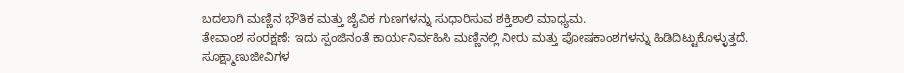ಬದಲಾಗಿ ಮಣ್ಣಿನ ಭೌತಿಕ ಮತ್ತು ಜೈವಿಕ ಗುಣಗಳನ್ನು ಸುಧಾರಿಸುವ ಶಕ್ತಿಶಾಲಿ ಮಾಧ್ಯಮ.
ತೇವಾಂಶ ಸಂರಕ್ಷಣೆ: ಇದು ಸ್ಪಂಜಿನಂತೆ ಕಾರ್ಯನಿರ್ವಹಿಸಿ ಮಣ್ಣಿನಲ್ಲಿ ನೀರು ಮತ್ತು ಪೋಷಕಾಂಶಗಳನ್ನು ಹಿಡಿದಿಟ್ಟುಕೊಳ್ಳುತ್ತದೆ.
ಸೂಕ್ಷ್ಮಾಣುಜೀವಿಗಳ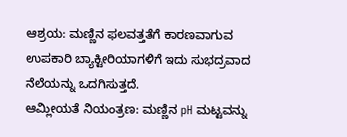ಆಶ್ರಯ: ಮಣ್ಣಿನ ಫಲವತ್ತತೆಗೆ ಕಾರಣವಾಗುವ ಉಪಕಾರಿ ಬ್ಯಾಕ್ಟೀರಿಯಾಗಳಿಗೆ ಇದು ಸುಭದ್ರವಾದ ನೆಲೆಯನ್ನು ಒದಗಿಸುತ್ತದೆ.
ಆಮ್ಲೀಯತೆ ನಿಯಂತ್ರಣ: ಮಣ್ಣಿನ pH ಮಟ್ಟವನ್ನು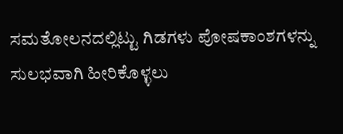ಸಮತೋಲನದಲ್ಲಿಟ್ಟು ಗಿಡಗಳು ಪೋಷಕಾಂಶಗಳನ್ನು ಸುಲಭವಾಗಿ ಹೀರಿಕೊಳ್ಳಲು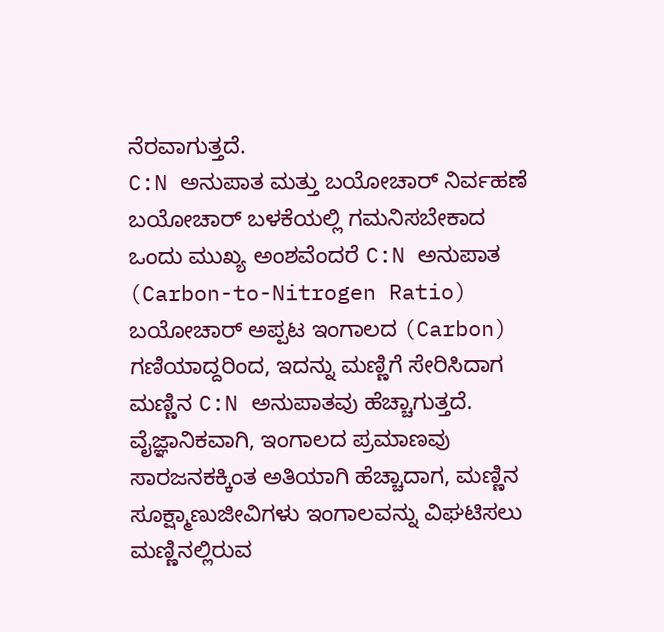ನೆರವಾಗುತ್ತದೆ.
C:N ಅನುಪಾತ ಮತ್ತು ಬಯೋಚಾರ್ ನಿರ್ವಹಣೆ
ಬಯೋಚಾರ್ ಬಳಕೆಯಲ್ಲಿ ಗಮನಿಸಬೇಕಾದ ಒಂದು ಮುಖ್ಯ ಅಂಶವೆಂದರೆ C:N ಅನುಪಾತ (Carbon-to-Nitrogen Ratio) ಬಯೋಚಾರ್ ಅಪ್ಪಟ ಇಂಗಾಲದ (Carbon) ಗಣಿಯಾದ್ದರಿಂದ, ಇದನ್ನು ಮಣ್ಣಿಗೆ ಸೇರಿಸಿದಾಗ ಮಣ್ಣಿನ C:N ಅನುಪಾತವು ಹೆಚ್ಚಾಗುತ್ತದೆ.
ವೈಜ್ಞಾನಿಕವಾಗಿ, ಇಂಗಾಲದ ಪ್ರಮಾಣವು ಸಾರಜನಕಕ್ಕಿಂತ ಅತಿಯಾಗಿ ಹೆಚ್ಚಾದಾಗ, ಮಣ್ಣಿನ ಸೂಕ್ಷ್ಮಾಣುಜೀವಿಗಳು ಇಂಗಾಲವನ್ನು ವಿಘಟಿಸಲು ಮಣ್ಣಿನಲ್ಲಿರುವ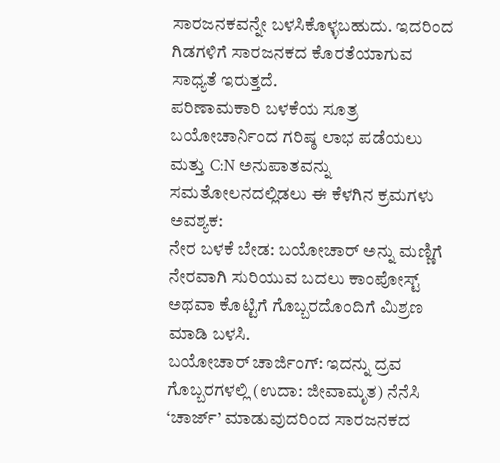ಸಾರಜನಕವನ್ನೇ ಬಳಸಿಕೊಳ್ಳಬಹುದು. ಇದರಿಂದ ಗಿಡಗಳಿಗೆ ಸಾರಜನಕದ ಕೊರತೆಯಾಗುವ ಸಾಧ್ಯತೆ ಇರುತ್ತದೆ.
ಪರಿಣಾಮಕಾರಿ ಬಳಕೆಯ ಸೂತ್ರ
ಬಯೋಚಾರ್ನಿಂದ ಗರಿಷ್ಠ ಲಾಭ ಪಡೆಯಲು ಮತ್ತು C:N ಅನುಪಾತವನ್ನು ಸಮತೋಲನದಲ್ಲಿಡಲು ಈ ಕೆಳಗಿನ ಕ್ರಮಗಳು ಅವಶ್ಯಕ:
ನೇರ ಬಳಕೆ ಬೇಡ: ಬಯೋಚಾರ್ ಅನ್ನು ಮಣ್ಣಿಗೆ ನೇರವಾಗಿ ಸುರಿಯುವ ಬದಲು ಕಾಂಪೋಸ್ಟ್ ಅಥವಾ ಕೊಟ್ಟಿಗೆ ಗೊಬ್ಬರದೊಂದಿಗೆ ಮಿಶ್ರಣ ಮಾಡಿ ಬಳಸಿ.
ಬಯೋಚಾರ್ ಚಾರ್ಜಿಂಗ್: ಇದನ್ನು ದ್ರವ ಗೊಬ್ಬರಗಳಲ್ಲಿ (ಉದಾ: ಜೀವಾಮೃತ) ನೆನೆಸಿ ‘ಚಾರ್ಜ್’ ಮಾಡುವುದರಿಂದ ಸಾರಜನಕದ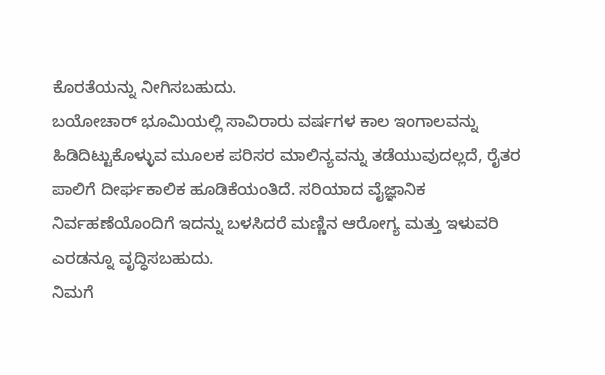ಕೊರತೆಯನ್ನು ನೀಗಿಸಬಹುದು.
ಬಯೋಚಾರ್ ಭೂಮಿಯಲ್ಲಿ ಸಾವಿರಾರು ವರ್ಷಗಳ ಕಾಲ ಇಂಗಾಲವನ್ನು ಹಿಡಿದಿಟ್ಟುಕೊಳ್ಳುವ ಮೂಲಕ ಪರಿಸರ ಮಾಲಿನ್ಯವನ್ನು ತಡೆಯುವುದಲ್ಲದೆ, ರೈತರ ಪಾಲಿಗೆ ದೀರ್ಘಕಾಲಿಕ ಹೂಡಿಕೆಯಂತಿದೆ. ಸರಿಯಾದ ವೈಜ್ಞಾನಿಕ ನಿರ್ವಹಣೆಯೊಂದಿಗೆ ಇದನ್ನು ಬಳಸಿದರೆ ಮಣ್ಣಿನ ಆರೋಗ್ಯ ಮತ್ತು ಇಳುವರಿ ಎರಡನ್ನೂ ವೃದ್ಧಿಸಬಹುದು.
ನಿಮಗೆ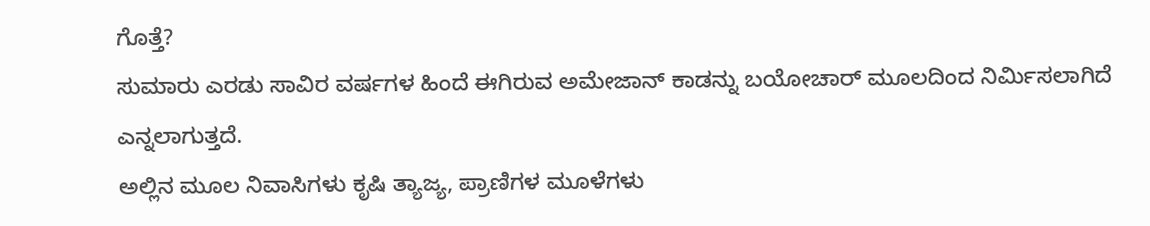ಗೊತ್ತೆ?
ಸುಮಾರು ಎರಡು ಸಾವಿರ ವರ್ಷಗಳ ಹಿಂದೆ ಈಗಿರುವ ಅಮೇಜಾನ್ ಕಾಡನ್ನು ಬಯೋಚಾರ್ ಮೂಲದಿಂದ ನಿರ್ಮಿಸಲಾಗಿದೆ ಎನ್ನಲಾಗುತ್ತದೆ.
ಅಲ್ಲಿನ ಮೂಲ ನಿವಾಸಿಗಳು ಕೃಷಿ ತ್ಯಾಜ್ಯ, ಪ್ರಾಣಿಗಳ ಮೂಳೆಗಳು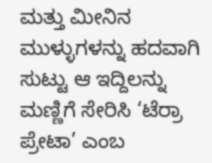ಮತ್ತು ಮೀನಿನ ಮುಳ್ಳುಗಳನ್ನು ಹದವಾಗಿ ಸುಟ್ಟು ಆ ಇದ್ದಿಲನ್ನು ಮಣ್ಣಿಗೆ ಸೇರಿಸಿ ‘ಟೆರ್ರಾ ಪ್ರೇಟಾ’ ಎಂಬ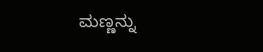ಮಣ್ಣನ್ನು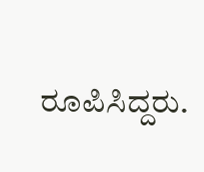ರೂಪಿಸಿದ್ದರು.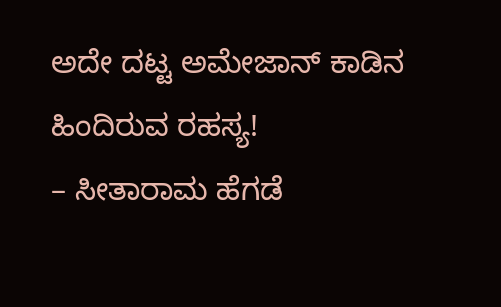ಅದೇ ದಟ್ಟ ಅಮೇಜಾನ್ ಕಾಡಿನ ಹಿಂದಿರುವ ರಹಸ್ಯ!
– ಸೀತಾರಾಮ ಹೆಗಡೆ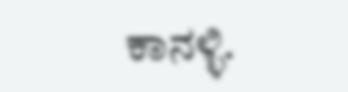ಕಾನಳ್ಳಿ.